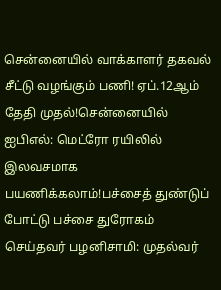சென்னையில் வாக்காளர் தகவல் சீட்டு வழங்கும் பணி! ஏப்.12ஆம் தேதி முதல்!சென்னையில் ஐபிஎல்: மெட்ரோ ரயிலில் இலவசமாக பயணிக்கலாம்!பச்சைத் துண்டுப் போட்டு பச்சை துரோகம் செய்தவர் பழனிசாமி: முதல்வர்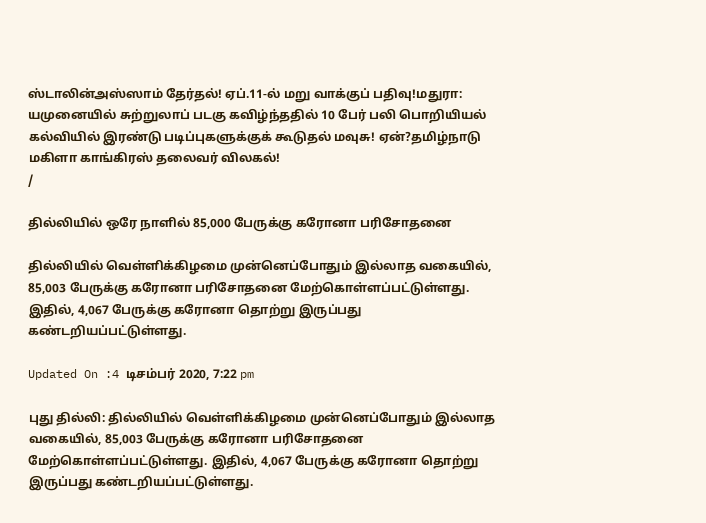ஸ்டாலின்அஸ்ஸாம் தேர்தல்! ஏப்.11-ல் மறு வாக்குப் பதிவு!மதுரா: யமுனையில் சுற்றுலாப் படகு கவிழ்ந்ததில் 10 பேர் பலி பொறியியல் கல்வியில் இரண்டு படிப்புகளுக்குக் கூடுதல் மவுசு! ஏன்?தமிழ்நாடு மகிளா காங்கிரஸ் தலைவர் விலகல்!
/

தில்லியில் ஒரே நாளில் 85,000 பேருக்கு கரோனா பரிசோதனை

தில்லியில் வெள்ளிக்கிழமை முன்னெப்போதும் இல்லாத வகையில், 85,003 பேருக்கு கரோனா பரிசோதனை மேற்கொள்ளப்பட்டுள்ளது. இதில், 4,067 பேருக்கு கரோனா தொற்று இருப்பது கண்டறியப்பட்டுள்ளது.

Updated On :4 டிசம்பர் 2020, 7:22 pm

புது தில்லி: தில்லியில் வெள்ளிக்கிழமை முன்னெப்போதும் இல்லாத வகையில், 85,003 பேருக்கு கரோனா பரிசோதனை மேற்கொள்ளப்பட்டுள்ளது. இதில், 4,067 பேருக்கு கரோனா தொற்று இருப்பது கண்டறியப்பட்டுள்ளது.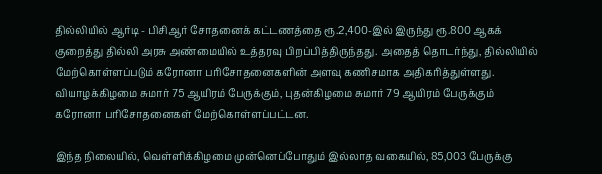தில்லியில் ஆர்டி - பிசிஆர் சோதனைக் கட்டணத்தை ரூ.2,400-இல் இருந்து ரூ.800 ஆகக் குறைத்து தில்லி அரசு அண்மையில் உத்தரவு பிறப்பித்திருந்தது. அதைத் தொடர்ந்து, தில்லியில் மேற்கொள்ளப்படும் கரோனா பரிசோதனைகளின் அளவு கணிசமாக அதிகரித்துள்ளது. வியாழக்கிழமை சுமார் 75 ஆயிரம் பேருக்கும், புதன்கிழமை சுமார் 79 ஆயிரம் பேருக்கும் கரோனா பரிசோதனைகள் மேற்கொள்ளப்பட்டன.

இந்த நிலையில், வெள்ளிக்கிழமை முன்னெப்போதும் இல்லாத வகையில், 85,003 பேருக்கு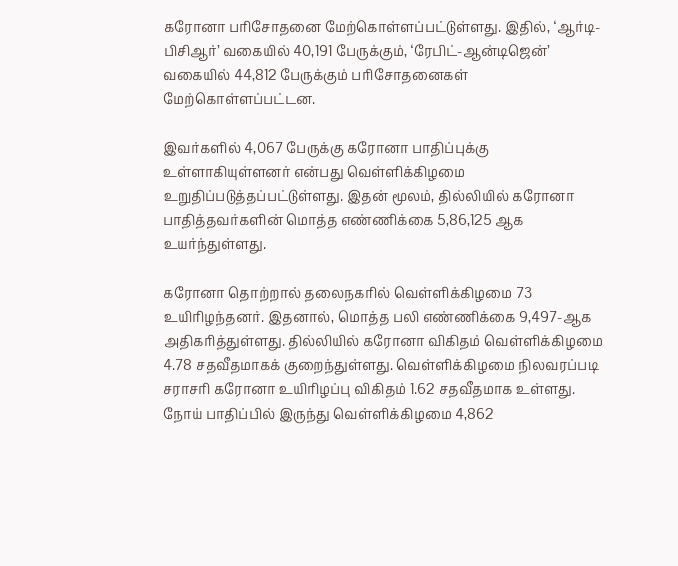கரோனா பரிசோதனை மேற்கொள்ளப்பட்டுள்ளது. இதில், ‘ஆர்டி-பிசிஆர்’ வகையில் 40,191 பேருக்கும், ‘ரேபிட்-ஆன்டிஜென்’ வகையில் 44,812 பேருக்கும் பரிசோதனைகள் மேற்கொள்ளப்பட்டன.

இவர்களில் 4,067 பேருக்கு கரோனா பாதிப்புக்கு உள்ளாகியுள்ளனர் என்பது வெள்ளிக்கிழமை உறுதிப்படுத்தப்பட்டுள்ளது. இதன் மூலம், தில்லியில் கரோனா பாதித்தவர்களின் மொத்த எண்ணிக்கை 5,86,125 ஆக உயர்ந்துள்ளது.

கரோனா தொற்றால் தலைநகரில் வெள்ளிக்கிழமை 73 உயிரிழந்தனர். இதனால், மொத்த பலி எண்ணிக்கை 9,497-ஆக அதிகரித்துள்ளது. தில்லியில் கரோனா விகிதம் வெள்ளிக்கிழமை 4.78 சதவீதமாகக் குறைந்துள்ளது. வெள்ளிக்கிழமை நிலவரப்படி சராசரி கரோனா உயிரிழப்பு விகிதம் 1.62 சதவீதமாக உள்ளது. நோய் பாதிப்பில் இருந்து வெள்ளிக்கிழமை 4,862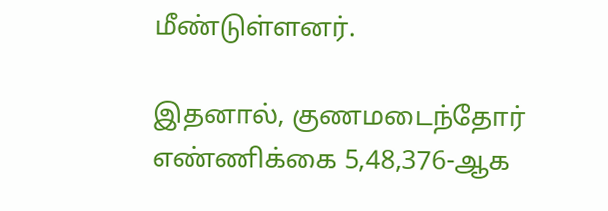மீண்டுள்ளனர்.

இதனால், குணமடைந்தோர் எண்ணிக்கை 5,48,376-ஆக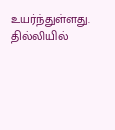உயர்ந்துள்ளது. தில்லியில்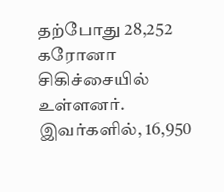தற்போது 28,252 கரோனா சிகிச்சையில் உள்ளனர். இவர்களில், 16,950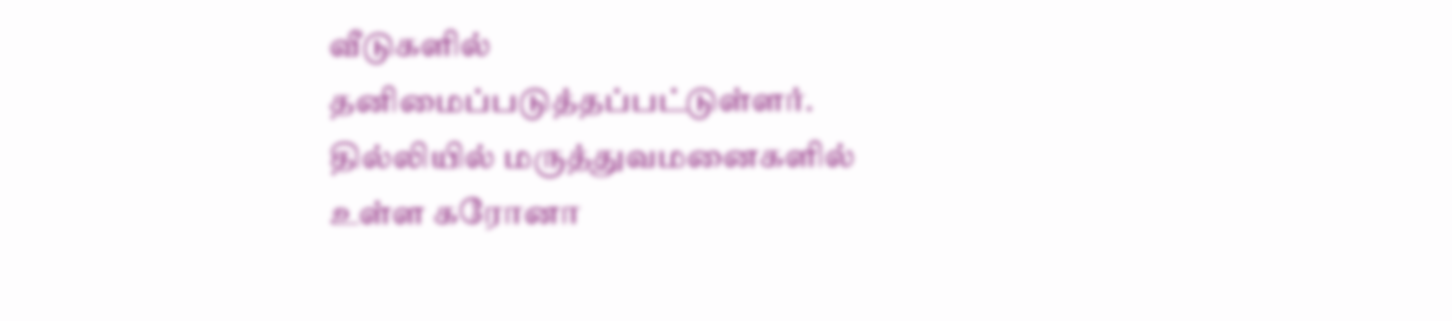வீடுகளில் தனிமைப்படுத்தப்பட்டுள்ளர். தில்லியில் மருத்துவமனைகளில் உள்ள கரோனா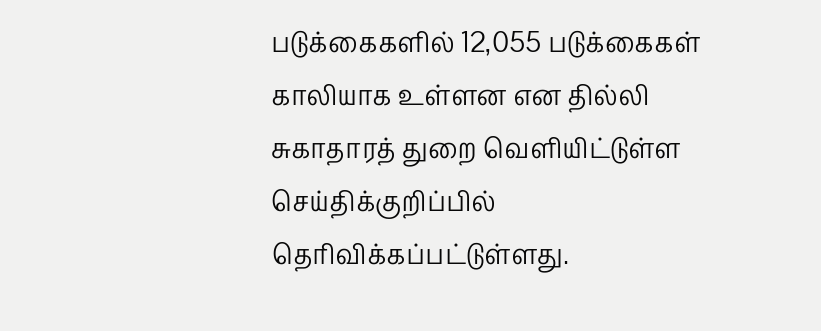படுக்கைகளில் 12,055 படுக்கைகள் காலியாக உள்ளன என தில்லி சுகாதாரத் துறை வெளியிட்டுள்ள செய்திக்குறிப்பில் தெரிவிக்கப்பட்டுள்ளது.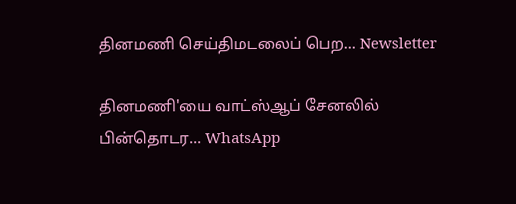தினமணி செய்திமடலைப் பெற... Newsletter

தினமணி'யை வாட்ஸ்ஆப் சேனலில் பின்தொடர... WhatsApp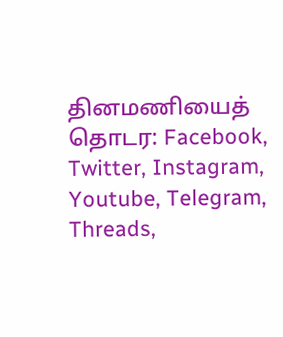தினமணியைத் தொடர: Facebook, Twitter, Instagram, Youtube, Telegram, Threads,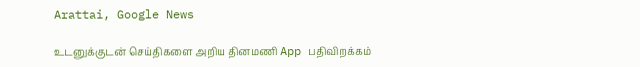Arattai, Google News

உடனுக்குடன் செய்திகளை அறிய தினமணி App பதிவிறக்கம்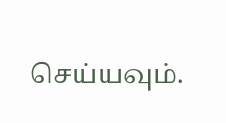செய்யவும்.